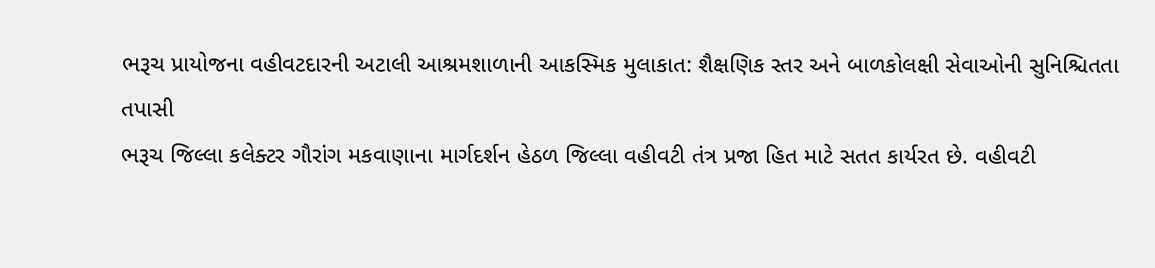ભરૂચ પ્રાયોજના વહીવટદારની અટાલી આશ્રમશાળાની આકસ્મિક મુલાકાત: શૈક્ષણિક સ્તર અને બાળકોલક્ષી સેવાઓની સુનિશ્ચિતતા તપાસી
ભરૂચ જિલ્લા કલેક્ટર ગૌરાંગ મકવાણાના માર્ગદર્શન હેઠળ જિલ્લા વહીવટી તંત્ર પ્રજા હિત માટે સતત કાર્યરત છે. વહીવટી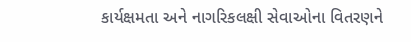કાર્યક્ષમતા અને નાગરિકલક્ષી સેવાઓના વિતરણને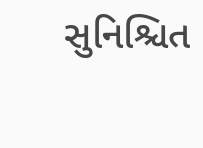સુનિશ્ચિત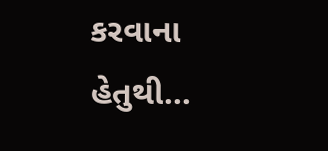કરવાના હેતુથી...